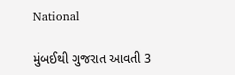National

મુંબઈથી ગુજરાત આવતી 3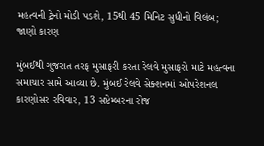મહત્વની ટ્રેનો મોડી પડશે, 15થી 45 મિનિટ સુધીનો વિલંબ; જાણો કારણ

મુંબઈથી ગુજરાત તરફ મુસાફરી કરતા રેલવે મુસાફરો માટે મહત્વના સમાચાર સામે આવ્યા છે. મુંબઈ રેલવે સેક્શનમાં ઓપરેશનલ કારણોસર રવિવાર, 13 સપ્ટેમ્બરના રોજ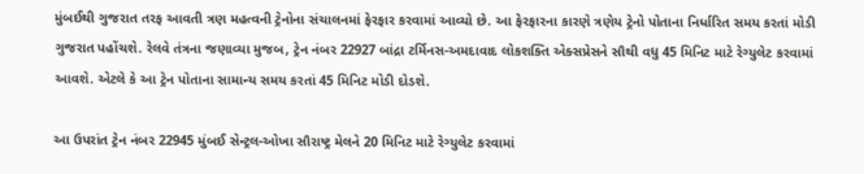મુંબઈથી ગુજરાત તરફ આવતી ત્રણ મહત્વની ટ્રેનોના સંચાલનમાં ફેરફાર કરવામાં આવ્યો છે. આ ફેરફારના કારણે ત્રણેય ટ્રેનો પોતાના નિર્ધારિત સમય કરતાં મોડી ગુજરાત પહોંચશે. રેલવે તંત્રના જણાવ્યા મુજબ, ટ્રેન નંબર 22927 બાંદ્રા ટર્મિનસ-અમદાવાદ લોકશક્તિ એક્સપ્રેસને સૌથી વધુ 45 મિનિટ માટે રેગ્યુલેટ કરવામાં આવશે. એટલે કે આ ટ્રેન પોતાના સામાન્ય સમય કરતાં 45 મિનિટ મોડી દોડશે.

આ ઉપરાંત ટ્રેન નંબર 22945 મુંબઈ સેન્ટ્રલ-ઓખા સૌરાષ્ટ્ર મેલને 20 મિનિટ માટે રેગ્યુલેટ કરવામાં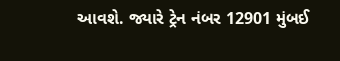આવશે. જ્યારે ટ્રેન નંબર 12901 મુંબઈ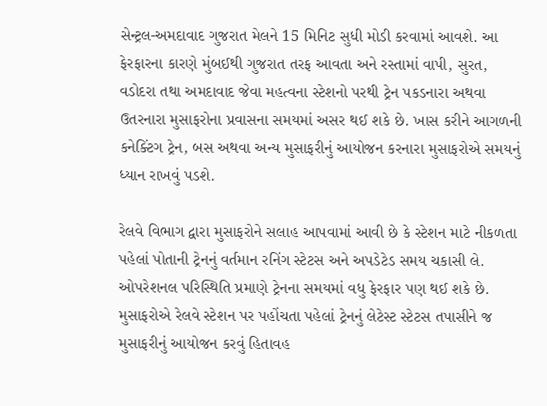સેન્ટ્રલ-અમદાવાદ ગુજરાત મેલને 15 મિનિટ સુધી મોડી કરવામાં આવશે. આ ફેરફારના કારણે મુંબઈથી ગુજરાત તરફ આવતા અને રસ્તામાં વાપી, સુરત, વડોદરા તથા અમદાવાદ જેવા મહત્વના સ્ટેશનો પરથી ટ્રેન પકડનારા અથવા ઉતરનારા મુસાફરોના પ્રવાસના સમયમાં અસર થઈ શકે છે. ખાસ કરીને આગળની કનેક્ટિંગ ટ્રેન, બસ અથવા અન્ય મુસાફરીનું આયોજન કરનારા મુસાફરોએ સમયનું ધ્યાન રાખવું પડશે.

રેલવે વિભાગ દ્વારા મુસાફરોને સલાહ આપવામાં આવી છે કે સ્ટેશન માટે નીકળતા પહેલાં પોતાની ટ્રેનનું વર્તમાન રનિંગ સ્ટેટસ અને અપડેટેડ સમય ચકાસી લે. ઓપરેશનલ પરિસ્થિતિ પ્રમાણે ટ્રેનના સમયમાં વધુ ફેરફાર પણ થઈ શકે છે. મુસાફરોએ રેલવે સ્ટેશન પર પહોંચતા પહેલાં ટ્રેનનું લેટેસ્ટ સ્ટેટસ તપાસીને જ મુસાફરીનું આયોજન કરવું હિતાવહ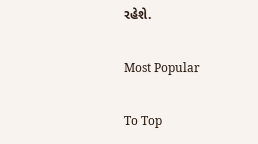રહેશે.

Most Popular

To Top